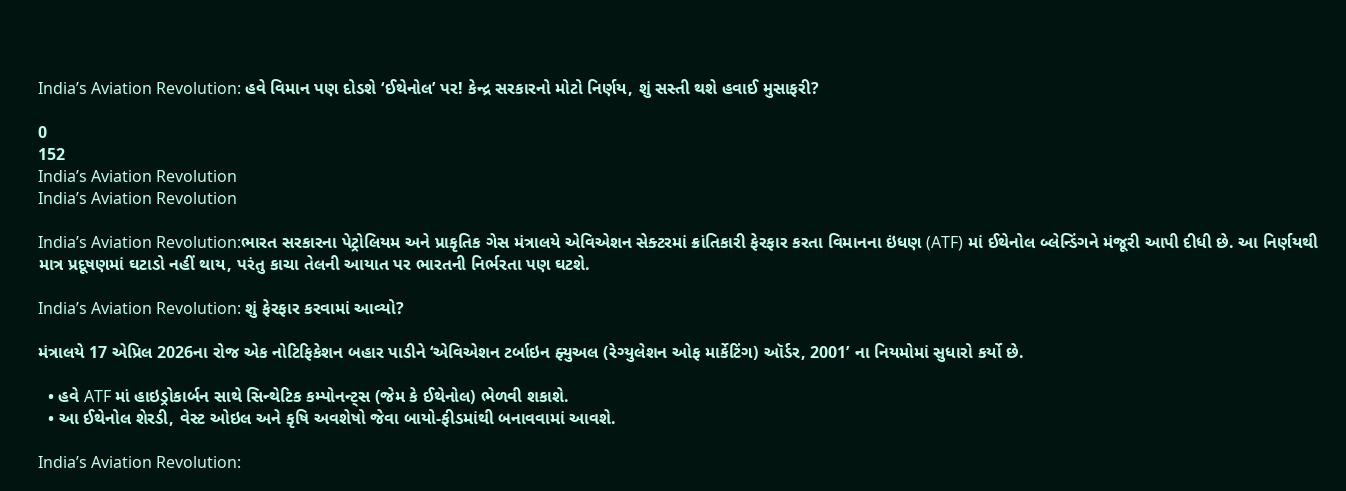India’s Aviation Revolution: હવે વિમાન પણ દોડશે ‘ઈથેનોલ’ પર! કેન્દ્ર સરકારનો મોટો નિર્ણય, શું સસ્તી થશે હવાઈ મુસાફરી?

0
152
India’s Aviation Revolution
India’s Aviation Revolution

India’s Aviation Revolution:ભારત સરકારના પેટ્રોલિયમ અને પ્રાકૃતિક ગેસ મંત્રાલયે એવિએશન સેક્ટરમાં ક્રાંતિકારી ફેરફાર કરતા વિમાનના ઇંધણ (ATF) માં ઈથેનોલ બ્લેન્ડિંગને મંજૂરી આપી દીધી છે. આ નિર્ણયથી માત્ર પ્રદૂષણમાં ઘટાડો નહીં થાય, પરંતુ કાચા તેલની આયાત પર ભારતની નિર્ભરતા પણ ઘટશે.

India’s Aviation Revolution: શું ફેરફાર કરવામાં આવ્યો?

મંત્રાલયે 17 એપ્રિલ 2026ના રોજ એક નોટિફિકેશન બહાર પાડીને ‘એવિએશન ટર્બાઇન ફ્યુઅલ (રેગ્યુલેશન ઓફ માર્કેટિંગ) ઑર્ડર, 2001’ ના નિયમોમાં સુધારો કર્યો છે.

  • હવે ATF માં હાઇડ્રોકાર્બન સાથે સિન્થેટિક કમ્પોનન્ટ્સ (જેમ કે ઈથેનોલ) ભેળવી શકાશે.
  • આ ઈથેનોલ શેરડી, વેસ્ટ ઓઇલ અને કૃષિ અવશેષો જેવા બાયો-ફીડમાંથી બનાવવામાં આવશે.

India’s Aviation Revolution: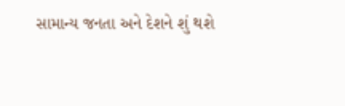સામાન્ય જનતા અને દેશને શું થશે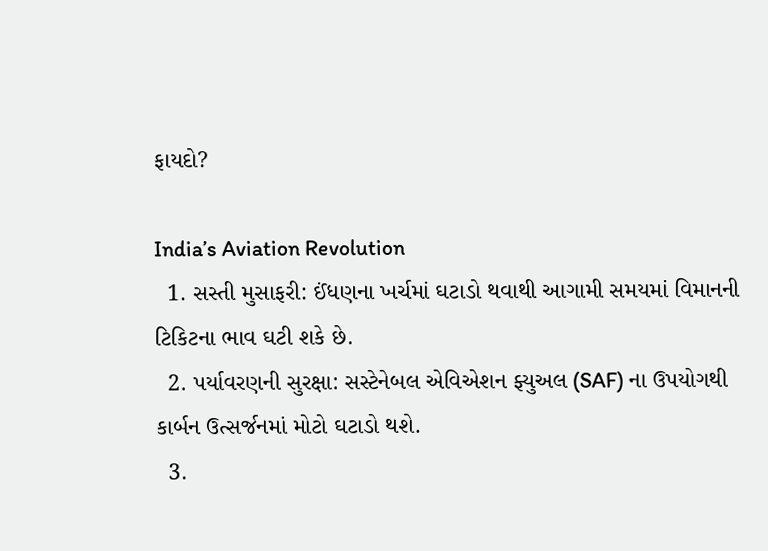ફાયદો?

India’s Aviation Revolution
  1. સસ્તી મુસાફરી: ઈંધણના ખર્ચમાં ઘટાડો થવાથી આગામી સમયમાં વિમાનની ટિકિટના ભાવ ઘટી શકે છે.
  2. પર્યાવરણની સુરક્ષા: સસ્ટેનેબલ એવિએશન ફ્યુઅલ (SAF) ના ઉપયોગથી કાર્બન ઉત્સર્જનમાં મોટો ઘટાડો થશે.
  3.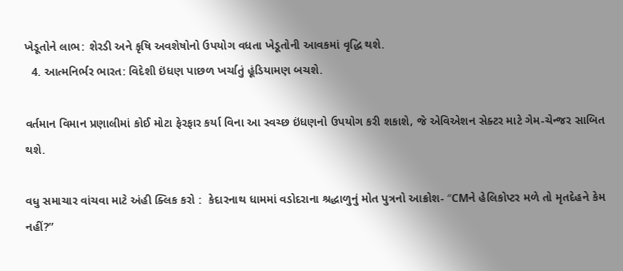ખેડૂતોને લાભ: શેરડી અને કૃષિ અવશેષોનો ઉપયોગ વધતા ખેડૂતોની આવકમાં વૃદ્ધિ થશે.
  4. આત્મનિર્ભર ભારત: વિદેશી ઇંધણ પાછળ ખર્ચાતું હૂંડિયામણ બચશે.

વર્તમાન વિમાન પ્રણાલીમાં કોઈ મોટા ફેરફાર કર્યા વિના આ સ્વચ્છ ઇંધણનો ઉપયોગ કરી શકાશે, જે એવિએશન સેક્ટર માટે ગેમ-ચેન્જર સાબિત થશે.

વધુ સમાચાર વાંચવા માટે અંહી ક્લિક કરો :  કેદારનાથ ધામમાં વડોદરાના શ્રદ્ધાળુનું મોત પુત્રનો આક્રોશ- “CMને હેલિકોપ્ટર મળે તો મૃતદેહને કેમ નહીં?”